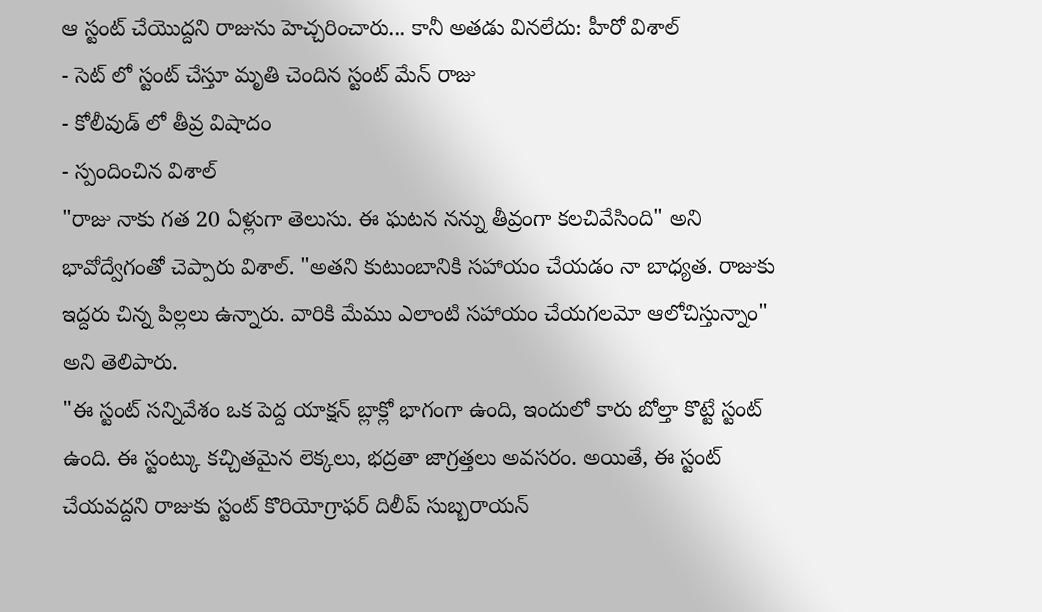ఆ స్టంట్ చేయొద్దని రాజును హెచ్చరించారు... కానీ అతడు వినలేదు: హీరో విశాల్
- సెట్ లో స్టంట్ చేస్తూ మృతి చెందిన స్టంట్ మేన్ రాజు
- కోలీవుడ్ లో తీవ్ర విషాదం
- స్పందించిన విశాల్
"రాజు నాకు గత 20 ఏళ్లుగా తెలుసు. ఈ ఘటన నన్ను తీవ్రంగా కలచివేసింది" అని భావోద్వేగంతో చెప్పారు విశాల్. "అతని కుటుంబానికి సహాయం చేయడం నా బాధ్యత. రాజుకు ఇద్దరు చిన్న పిల్లలు ఉన్నారు. వారికి మేము ఎలాంటి సహాయం చేయగలమో ఆలోచిస్తున్నాం" అని తెలిపారు.
"ఈ స్టంట్ సన్నివేశం ఒక పెద్ద యాక్షన్ బ్లాక్లో భాగంగా ఉంది, ఇందులో కారు బోల్తా కొట్టే స్టంట్ ఉంది. ఈ స్టంట్కు కచ్చితమైన లెక్కలు, భద్రతా జాగ్రత్తలు అవసరం. అయితే, ఈ స్టంట్ చేయవద్దని రాజుకు స్టంట్ కొరియోగ్రాఫర్ దిలీప్ సుబ్బరాయన్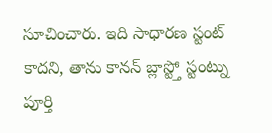సూచించారు. ఇది సాధారణ స్టంట్ కాదని, తాను కానన్ బ్లాస్ట్తో స్టంట్ను పూర్తి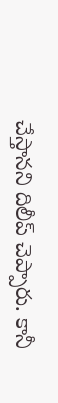చేస్తానని దిలీప్ చెప్పారు. కానీ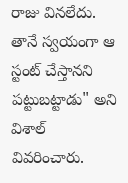రాజు వినలేదు. తానే స్వయంగా ఆ స్టంట్ చేస్తానని పట్టుబట్టాడు" అని విశాల్ వివరించారు.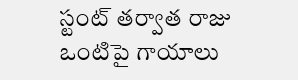స్టంట్ తర్వాత రాజు ఒంటిపై గాయాలు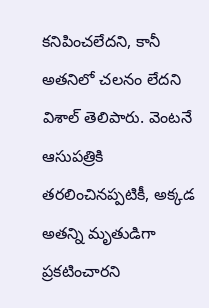కనిపించలేదని, కానీ అతనిలో చలనం లేదని విశాల్ తెలిపారు. వెంటనే ఆసుపత్రికి తరలించినప్పటికీ, అక్కడ అతన్ని మృతుడిగా ప్రకటించారని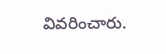వివరించారు.